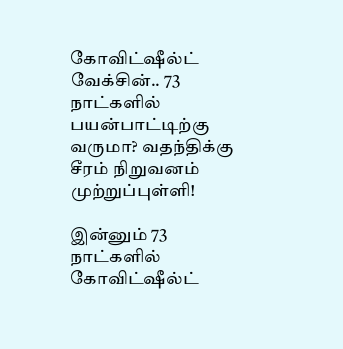கோவிட்ஷீல்ட் வேக்சின்.. 73 நாட்களில் பயன்பாட்டிற்கு வருமா? வதந்திக்கு சீரம் நிறுவனம் முற்றுப்புள்ளி!

இன்னும் 73 நாட்களில் கோவிட்ஷீல்ட்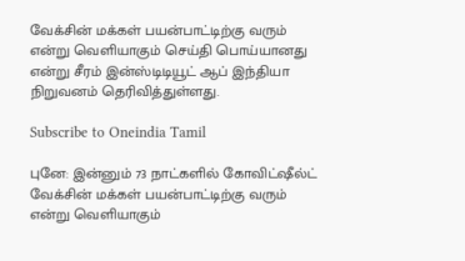வேக்சின் மக்கள் பயன்பாட்டிற்கு வரும் என்று வெளியாகும் செய்தி பொய்யானது என்று சீரம் இன்ஸ்டிடியூட் ஆப் இந்தியா நிறுவனம் தெரிவித்துள்ளது.

Subscribe to Oneindia Tamil

புனே: இன்னும் 73 நாட்களில் கோவிட்ஷீல்ட் வேக்சின் மக்கள் பயன்பாட்டிற்கு வரும் என்று வெளியாகும்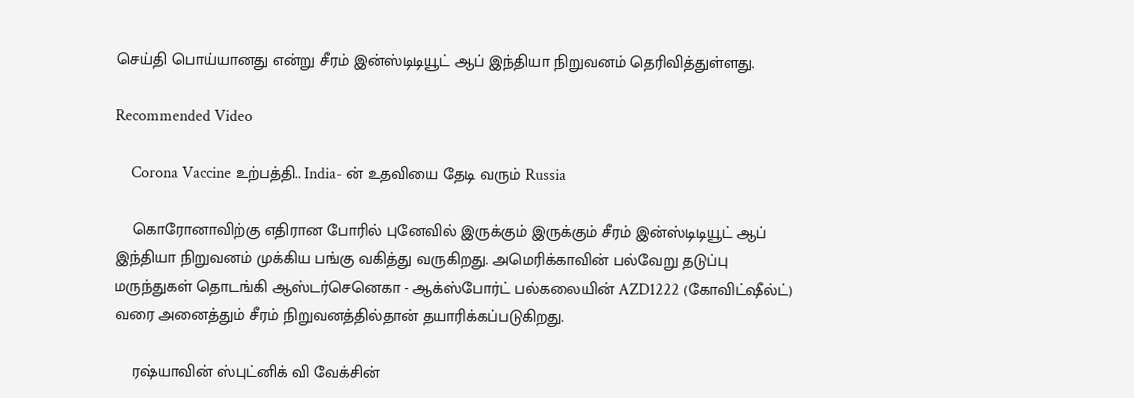செய்தி பொய்யானது என்று சீரம் இன்ஸ்டிடியூட் ஆப் இந்தியா நிறுவனம் தெரிவித்துள்ளது.

Recommended Video

    Corona Vaccine உற்பத்தி.. India- ன் உதவியை தேடி வரும் Russia

    கொரோனாவிற்கு எதிரான போரில் புனேவில் இருக்கும் இருக்கும் சீரம் இன்ஸ்டிடியூட் ஆப் இந்தியா நிறுவனம் முக்கிய பங்கு வகித்து வருகிறது. அமெரிக்காவின் பல்வேறு தடுப்பு மருந்துகள் தொடங்கி ஆஸ்டர்செனெகா - ஆக்ஸ்போர்ட் பல்கலையின் AZD1222 (கோவிட்ஷீல்ட்) வரை அனைத்தும் சீரம் நிறுவனத்தில்தான் தயாரிக்கப்படுகிறது.

    ரஷ்யாவின் ஸ்புட்னிக் வி வேக்சின்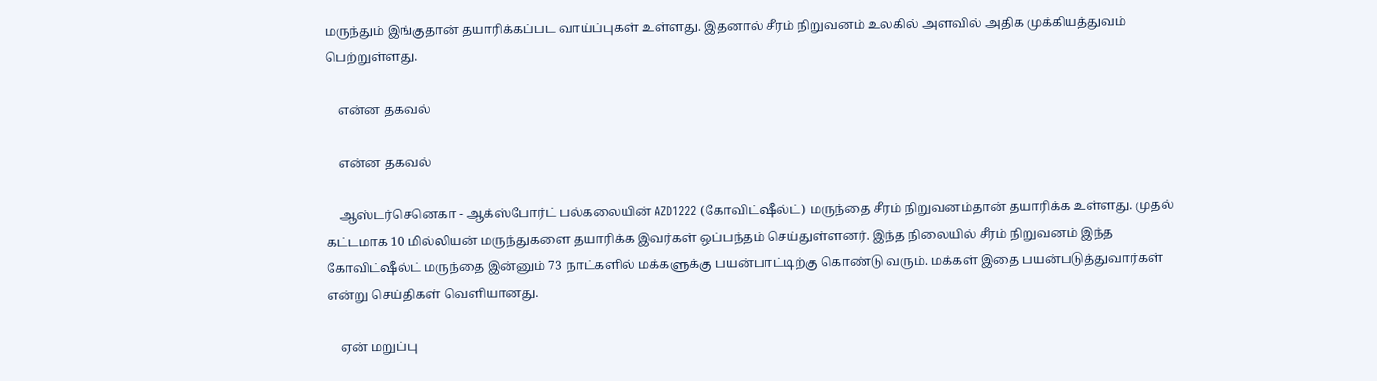மருந்தும் இங்குதான் தயாரிக்கப்பட வாய்ப்புகள் உள்ளது. இதனால் சீரம் நிறுவனம் உலகில் அளவில் அதிக முக்கியத்துவம் பெற்றுள்ளது.

    என்ன தகவல்

    என்ன தகவல்

    ஆஸ்டர்செனெகா - ஆக்ஸ்போர்ட் பல்கலையின் AZD1222 (கோவிட்ஷீல்ட்) மருந்தை சீரம் நிறுவனம்தான் தயாரிக்க உள்ளது. முதல் கட்டமாக 10 மில்லியன் மருந்துகளை தயாரிக்க இவர்கள் ஒப்பந்தம் செய்துள்ளனர். இந்த நிலையில் சீரம் நிறுவனம் இந்த கோவிட்ஷீல்ட் மருந்தை இன்னும் 73 நாட்களில் மக்களுக்கு பயன்பாட்டிற்கு கொண்டு வரும். மக்கள் இதை பயன்படுத்துவார்கள் என்று செய்திகள் வெளியானது.

    ஏன் மறுப்பு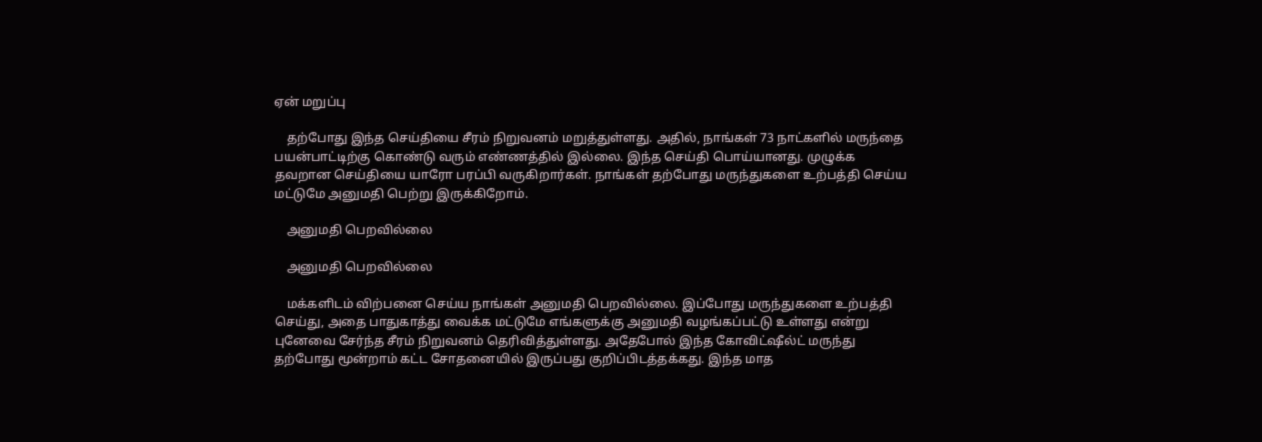ஏன் மறுப்பு

    தற்போது இந்த செய்தியை சீரம் நிறுவனம் மறுத்துள்ளது. அதில், நாங்கள் 73 நாட்களில் மருந்தை பயன்பாட்டிற்கு கொண்டு வரும் எண்ணத்தில் இல்லை. இந்த செய்தி பொய்யானது. முழுக்க தவறான செய்தியை யாரோ பரப்பி வருகிறார்கள். நாங்கள் தற்போது மருந்துகளை உற்பத்தி செய்ய மட்டுமே அனுமதி பெற்று இருக்கிறோம்.

    அனுமதி பெறவில்லை

    அனுமதி பெறவில்லை

    மக்களிடம் விற்பனை செய்ய நாங்கள் அனுமதி பெறவில்லை. இப்போது மருந்துகளை உற்பத்தி செய்து, அதை பாதுகாத்து வைக்க மட்டுமே எங்களுக்கு அனுமதி வழங்கப்பட்டு உள்ளது என்று புனேவை சேர்ந்த சீரம் நிறுவனம் தெரிவித்துள்ளது. அதேபோல் இந்த கோவிட்ஷீல்ட் மருந்து தற்போது மூன்றாம் கட்ட சோதனையில் இருப்பது குறிப்பிடத்தக்கது. இந்த மாத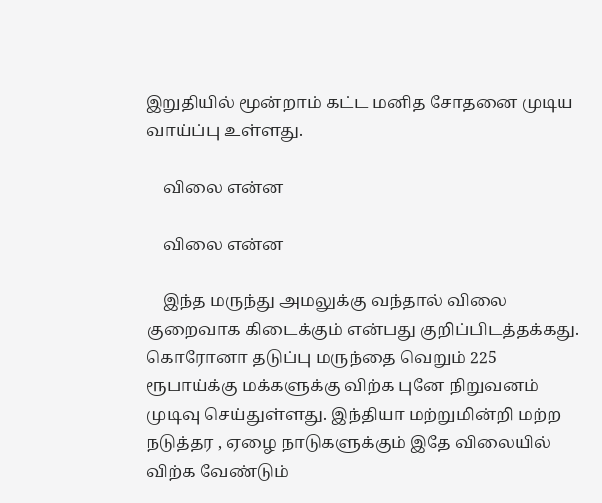இறுதியில் மூன்றாம் கட்ட மனித சோதனை முடிய வாய்ப்பு உள்ளது.

    விலை என்ன

    விலை என்ன

    இந்த மருந்து அமலுக்கு வந்தால் விலை குறைவாக கிடைக்கும் என்பது குறிப்பிடத்தக்கது. கொரோனா தடுப்பு மருந்தை வெறும் 225 ரூபாய்க்கு மக்களுக்கு விற்க புனே நிறுவனம் முடிவு செய்துள்ளது. இந்தியா மற்றுமின்றி மற்ற நடுத்தர , ஏழை நாடுகளுக்கும் இதே விலையில் விற்க வேண்டும்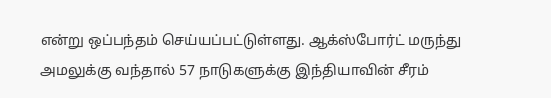என்று ஒப்பந்தம் செய்யப்பட்டுள்ளது. ஆக்ஸ்போர்ட் மருந்து அமலுக்கு வந்தால் 57 நாடுகளுக்கு இந்தியாவின் சீரம்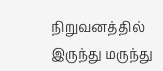நிறுவனத்தில் இருந்து மருந்து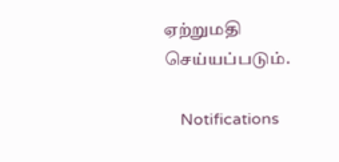ஏற்றுமதி செய்யப்படும்.

    Notifications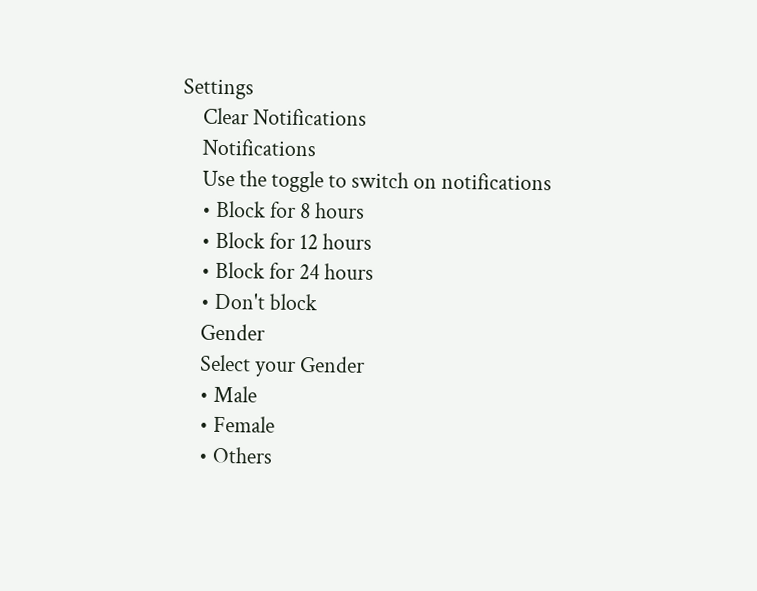Settings
    Clear Notifications
    Notifications
    Use the toggle to switch on notifications
    • Block for 8 hours
    • Block for 12 hours
    • Block for 24 hours
    • Don't block
    Gender
    Select your Gender
    • Male
    • Female
    • Others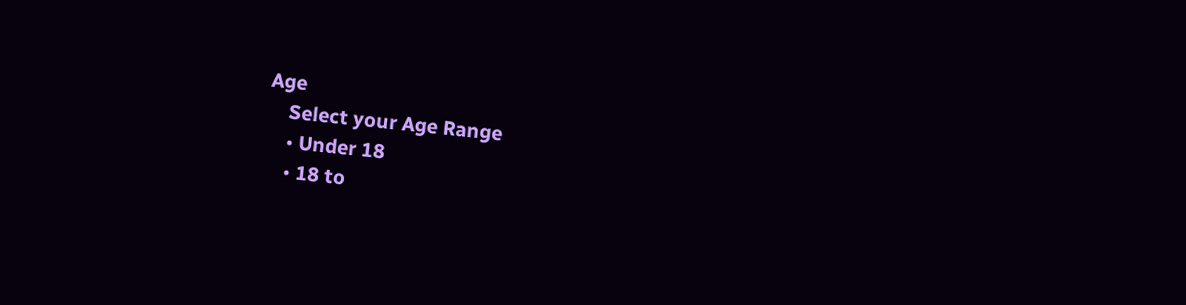Age
    Select your Age Range
    • Under 18
    • 18 to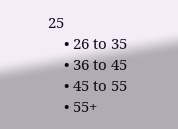25
    • 26 to 35
    • 36 to 45
    • 45 to 55
    • 55+